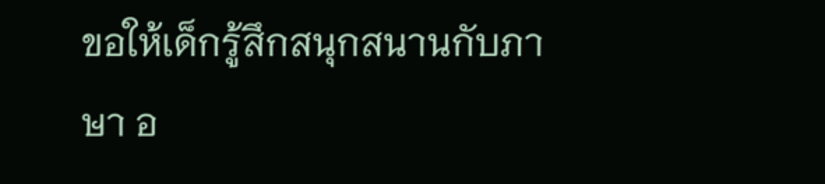ขอให้เด็กรู้สึกสนุกสนานกับภาษา อ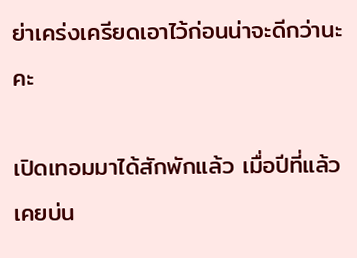ย่าเคร่งเครียดเอาไว้ก่อนน่าจะดีกว่านะคะ

เปิดเทอมมาได้สักพักแล้ว เมื่อปีที่แล้วเคยบ่น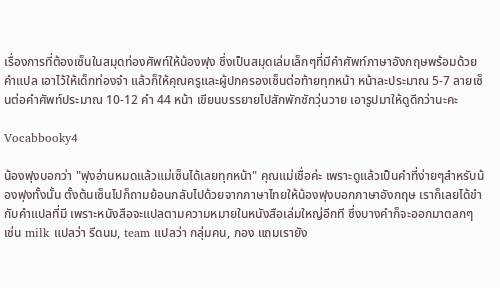เรื่องการที่ต้องเซ็นในสมุดท่องศัพท์ให้น้องฟุง ซึ่งเป็นสมุดเล่มเล็กๆที่มีคำศัพท์ภาษาอังกฤษพร้อมด้วยคำแปล เอาไว้ให้เด็กท่องจำ แล้วก็ให้คุณครูและผู้ปกครองเซ็นต่อท้ายทุกหน้า หน้าละประมาณ 5-7 ลายเซ็นต่อคำศัพท์ประมาณ 10-12 คำ 44 หน้า เขียนบรรยายไปสักพักชักวุ่นวาย เอารูปมาให้ดูดีกว่านะคะ

Vocabbooky4

น้องฟุงบอกว่า "ฟุงอ่านหมดแล้วแม่เซ็นได้เลยทุกหน้า" คุณแม่เชื่อค่ะ เพราะดูแล้วเป็นคำที่ง่ายๆสำหรับน้องฟุงทั้งนั้น ตั้งต้นเซ็นไปก็ถามย้อนกลับไปด้วยจากภาษาไทยให้น้องฟุงบอกภาษาอังกฤษ เราก็เลยได้ขำกับคำแปลที่มี เพราะหนังสือจะแปลตามความหมายในหนังสือเล่มใหญ่อีกที ซึ่งบางคำก็จะออกมาตลกๆ เช่น milk แปลว่า รีดนม, team แปลว่า กลุ่มคน, กอง แถมเรายัง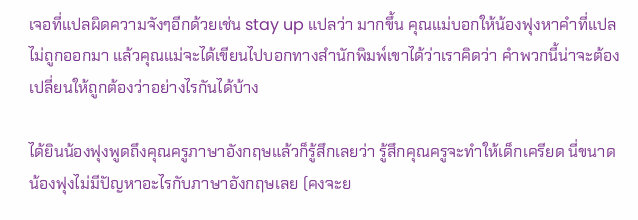เจอที่แปลผิดความจังๆอีกด้วยเช่น stay up แปลว่า มากขึ้น คุณแม่บอกให้น้องฟุงหาคำที่แปลไม่ถูกออกมา แล้วคุณแม่จะได้เขียนไปบอกทางสำนักพิมพ์เขาได้ว่าเราคิดว่า คำพวกนี้น่าจะต้องเปลี่ยนให้ถูกต้องว่าอย่างไรกันได้บ้าง

ได้ยินน้องฟุงพูดถึงคุณครูภาษาอังกฤษแล้วก็รู้สึกเลยว่า รู้สึกคุณครูจะทำให้เด็กเครียด นี่ขนาดน้องฟุงไม่มีปัญหาอะไรกับภาษาอังกฤษเลย (คงจะย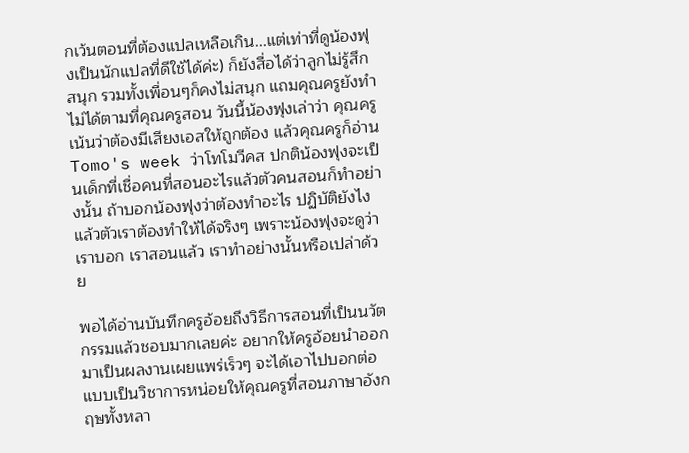กเว้นตอนที่ต้องแปลเหลือเกิน...แต่เท่าที่ดูน้องฟุงเป็นนักแปลที่ดีใช้ได้ค่ะ) ก็ยังสื่อได้ว่าลูกไม่รู้สึกสนุก รวมทั้งเพื่อนๆก็คงไม่สนุก แถมคุณครูยังทำไม่ได้ตามที่คุณครูสอน วันนี้น้องฟุงเล่าว่า คุณครูเน้นว่าต้องมีเสียงเอสให้ถูกต้อง แล้วคุณครูก็อ่าน Tomo's week ว่าโทโมวีคส ปกติน้องฟุงจะเป็นเด็กที่เชื่อคนที่สอนอะไรแล้วตัวคนสอนก็ทำอย่างนั้น ถ้าบอกน้องฟุงว่าต้องทำอะไร ปฏิบัติยังไง แล้วตัวเราต้องทำให้ได้จริงๆ เพราะน้องฟุงจะดูว่าเราบอก เราสอนแล้ว เราทำอย่างนั้นหรือเปล่าด้วย

พอได้อ่านบันทึกครูอ้อยถึงวิธีการสอนที่เป็นนวัตกรรมแล้วชอบมากเลยค่ะ อยากให้ครูอ้อยนำออกมาเป็นผลงานเผยแพร่เร็วๆ จะได้เอาไปบอกต่อแบบเป็นวิชาการหน่อยให้คุณครูที่สอนภาษาอังกฤษทั้งหลา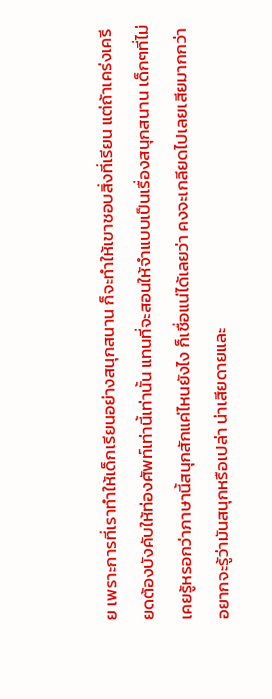ย เพราะการที่เราทำให้เด็กเรียนอย่างสนุกสนาน ก็จะทำให้เขาชอบสิ่งที่เรียน แต่ถ้าเคร่งเครียดต้องบังคับให้ท่องศัพท์เท่านี้เท่านั้น แทนที่จะสอนให้จำแบบเป็นเรื่องสนุกสนาน เด็กๆที่ไม่เคยรู้หรอกว่าภาษานี้สนุกสักแค่ไหนยังไง ก็เชื่อแน่ได้เลยว่า คงจะเกลียดไปเลยเสียมากกว่าอยากจะรู้ว่ามันสนุกหรือเปล่า น่าเสียดายและ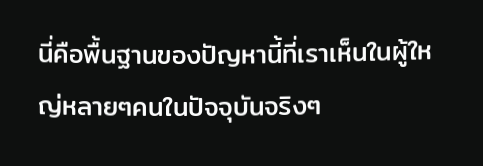นี่คือพื้นฐานของปัญหานี้ที่เราเห็นในผู้ใหญ่หลายๆคนในปัจจุบันจริงๆ